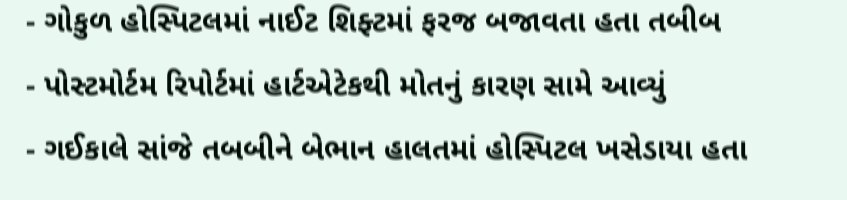- ગોકુળ હોસ્પિટલમાં નાઈટ શિફ્ટમાં ફરજ બજાવતા હતા તબીબ
- પોસ્ટમોર્ટમ રિપોર્ટમાં હાર્ટએટેકથી મોતનું કારણ સામે આવ્યું
- ગઈકાલે સાંજે તબબીને બેભાન હાલતમાં હોસ્પિટલ ખસેડાયા હતા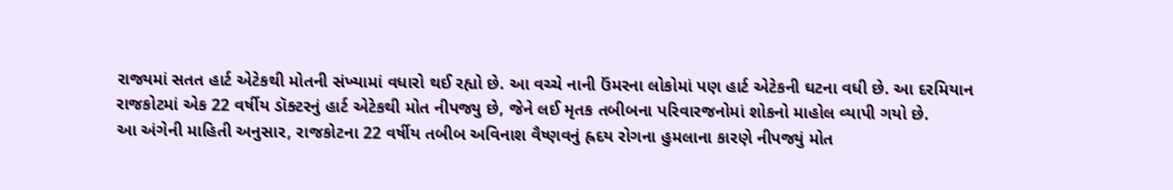રાજ્યમાં સતત હાર્ટ એટેકથી મોતની સંખ્યામાં વધારો થઈ રહ્યો છે. આ વચ્ચે નાની ઉંમરના લોકોમાં પણ હાર્ટ એટેકની ઘટના વધી છે. આ દરમિયાન રાજકોટમાં એક 22 વર્ષીય ડૉક્ટરનું હાર્ટ એટેકથી મોત નીપજ્યુ છે, જેને લઈ મૃતક તબીબના પરિવારજનોમાં શોકનો માહોલ વ્યાપી ગયો છે.
આ અંગેની માહિતી અનુસાર, રાજકોટના 22 વર્ષીય તબીબ અવિનાશ વૈષ્ણવનું હ્રદય રોગના હુમલાના કારણે નીપજ્યું મોત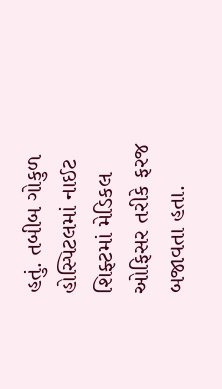હતું. તબીબ ગોકુળ હોસ્પિટલમાં નાઈટ શિફ્ટમાં મેડિકલ ઓફિસર તરીકે ફરજ બજાવતા હતા.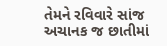તેમને રવિવારે સાંજ અચાનક જ છાતીમાં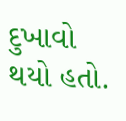દુખાવો થયો હતો.